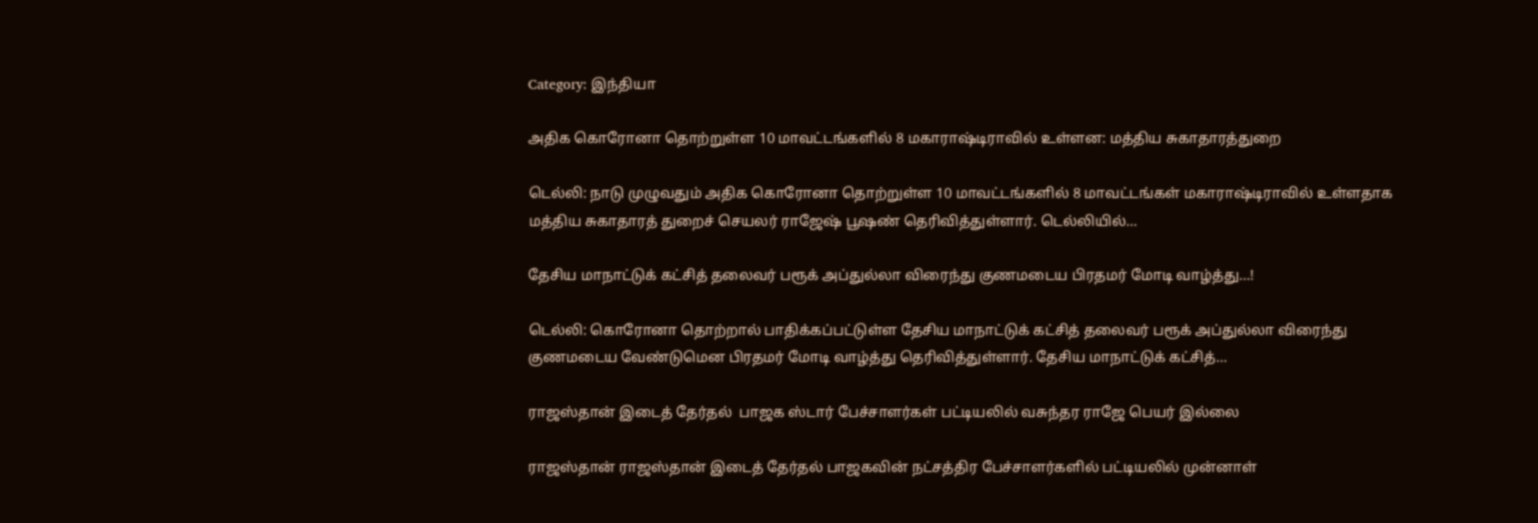Category: இந்தியா

அதிக கொரோனா தொற்றுள்ள 10 மாவட்டங்களில் 8 மகாராஷ்டிராவில் உள்ளன: மத்திய சுகாதாரத்துறை

டெல்லி: நாடு முழுவதும் அதிக கொரோனா தொற்றுள்ள 10 மாவட்டங்களில் 8 மாவட்டங்கள் மகாராஷ்டிராவில் உள்ளதாக மத்திய சுகாதாரத் துறைச் செயலர் ராஜேஷ் பூஷண் தெரிவித்துள்ளார். டெல்லியில்…

தேசிய மாநாட்டுக் கட்சித் தலைவர் பரூக் அப்துல்லா விரைந்து குணமடைய பிரதமர் மோடி வாழ்த்து…!

டெல்லி: கொரோனா தொற்றால் பாதிக்கப்பட்டுள்ள தேசிய மாநாட்டுக் கட்சித் தலைவர் பரூக் அப்துல்லா விரைந்து குணமடைய வேண்டுமென பிரதமர் மோடி வாழ்த்து தெரிவித்துள்ளார். தேசிய மாநாட்டுக் கட்சித்…

ராஜஸ்தான் இடைத் தேர்தல்  பாஜக ஸ்டார் பேச்சாளர்கள் பட்டியலில் வசுந்தர ராஜே பெயர் இல்லை

ராஜஸ்தான் ராஜஸ்தான் இடைத் தேர்தல் பாஜகவின் நட்சத்திர பேச்சாளர்களில் பட்டியலில் முன்னாள்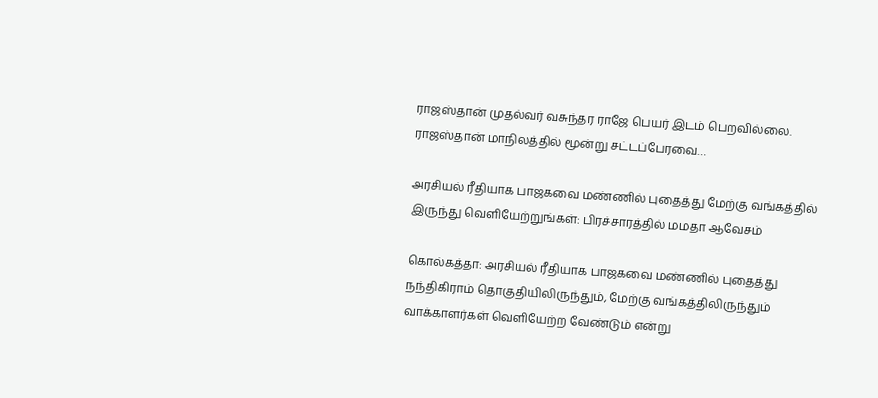ராஜஸ்தான் முதல்வர் வசுந்தர ராஜே பெயர் இடம் பெறவில்லை. ராஜஸ்தான் மாநிலத்தில் மூன்று சட்டப்பேரவை…

அரசியல் ரீதியாக பாஜகவை மண்ணில் புதைத்து மேற்கு வங்கத்தில் இருந்து வெளியேற்றுங்கள்: பிரச்சாரத்தில் மமதா ஆவேசம்

கொல்கத்தா: அரசியல் ரீதியாக பாஜகவை மண்ணில் புதைத்து நந்திகிராம் தொகுதியிலிருந்தும், மேற்கு வங்கத்திலிருந்தும் வாக்காளர்கள் வெளியேற்ற வேண்டும் என்று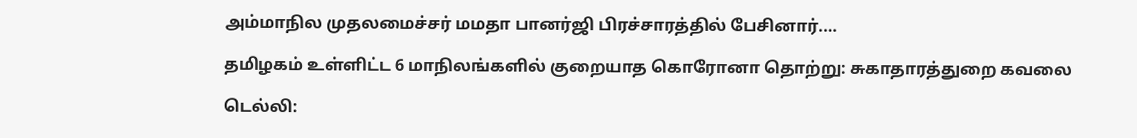அம்மாநில முதலமைச்சர் மமதா பானர்ஜி பிரச்சாரத்தில் பேசினார்.…

தமிழகம் உள்ளிட்ட 6 மாநிலங்களில் குறையாத கொரோனா தொற்று: சுகாதாரத்துறை கவலை

டெல்லி: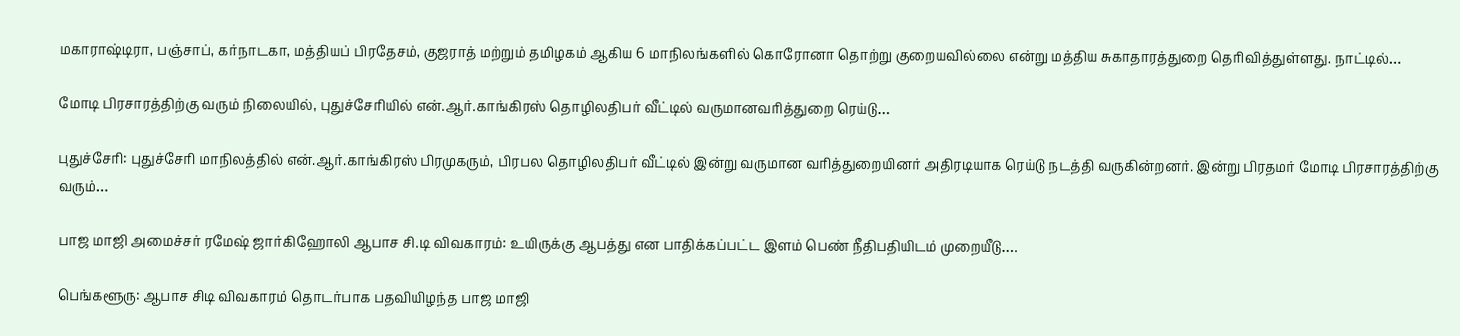மகாராஷ்டிரா, பஞ்சாப், கர்நாடகா, மத்தியப் பிரதேசம், குஜராத் மற்றும் தமிழகம் ஆகிய 6 மாநிலங்களில் கொரோனா தொற்று குறையவில்லை என்று மத்திய சுகாதாரத்துறை தெரிவித்துள்ளது. நாட்டில்…

மோடி பிரசாரத்திற்கு வரும் நிலையில், புதுச்சேரியில் என்.ஆர்.காங்கிரஸ் தொழிலதிபர் வீட்டில் வருமானவரித்துறை ரெய்டு…

புதுச்சேரி: புதுச்சேரி மாநிலத்தில் என்.ஆர்.காங்கிரஸ் பிரமுகரும், பிரபல தொழிலதிபர் வீட்டில் இன்று வருமான வரித்துறையினர் அதிரடியாக ரெய்டு நடத்தி வருகின்றனர். இன்று பிரதமர் மோடி பிரசாரத்திற்கு வரும்…

பாஜ மாஜி அமைச்சர் ரமேஷ் ஜார்கிஹோலி ஆபாச சி.டி விவகாரம்: உயிருக்கு ஆபத்து என பாதிக்கப்பட்ட இளம் பெண் நீதிபதியிடம் முறையீடு….

பெங்களூரு: ஆபாச சிடி விவகாரம் தொடர்பாக பதவியிழந்த பாஜ மாஜி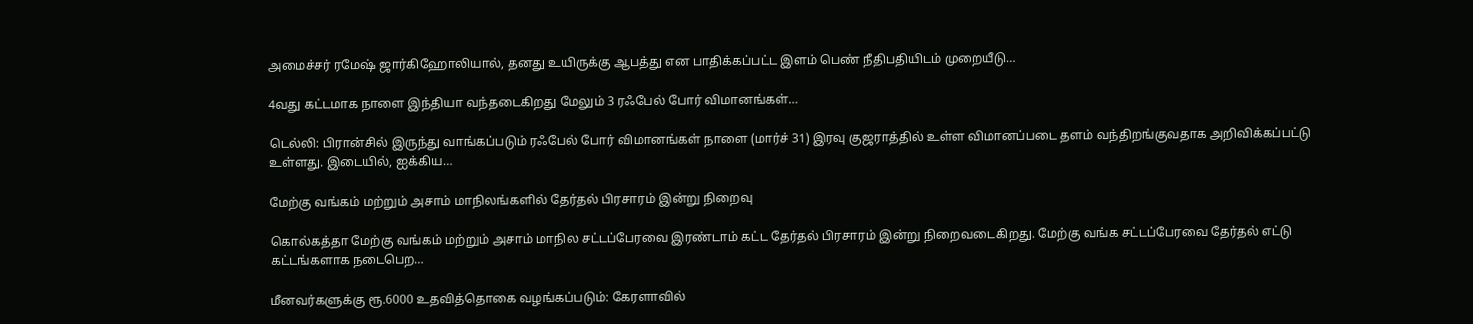அமைச்சர் ரமேஷ் ஜார்கிஹோலியால், தனது உயிருக்கு ஆபத்து என பாதிக்கப்பட்ட இளம் பெண் நீதிபதியிடம் முறையீடு…

4வது கட்டமாக நாளை இந்தியா வந்தடைகிறது மேலும் 3 ரஃபேல் போர் விமானங்கள்…

டெல்லி: பிரான்சில் இருந்து வாங்கப்படும் ரஃபேல் போர் விமானங்கள் நாளை (மார்ச் 31) இரவு குஜராத்தில் உள்ள விமானப்படை தளம் வந்திறங்குவதாக அறிவிக்கப்பட்டு உள்ளது. இடையில், ஐக்கிய…

மேற்கு வங்கம் மற்றும் அசாம் மாநிலங்களில் தேர்தல் பிரசாரம் இன்று நிறைவு

கொல்கத்தா மேற்கு வங்கம் மற்றும் அசாம் மாநில சட்டப்பேரவை இரண்டாம் கட்ட தேர்தல் பிரசாரம் இன்று நிறைவடைகிறது. மேற்கு வங்க சட்டப்பேரவை தேர்தல் எட்டு கட்டங்களாக நடைபெற…

மீனவர்களுக்கு ரூ.6000 உதவித்தொகை வழங்கப்படும்: கேரளாவில்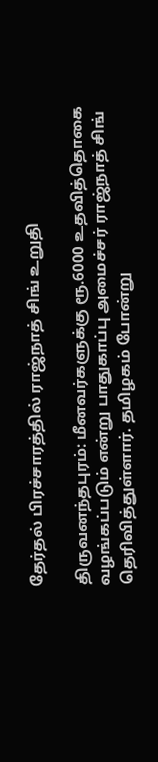தேர்தல் பிரச்சாரத்தில் ராஜ்நாத் சிங் உறுதி

திருவனந்தபுரம்: மீனவர்களுக்கு ரூ.6000 உதவித்தொகை வழங்கப்படும் என்று பாதுகாப்பு அமைச்சர் ராஜ்நாத் சிங் தெரிவித்துள்ளார். தமிழகம் போன்று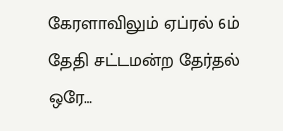கேரளாவிலும் ஏப்ரல் 6ம் தேதி சட்டமன்ற தேர்தல் ஒரே…